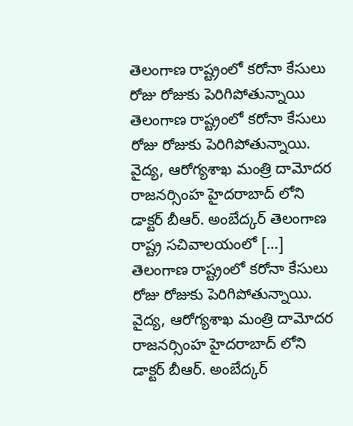తెలంగాణ రాష్ట్రంలో కరోనా కేసులు రోజు రోజుకు పెరిగిపోతున్నాయి
తెలంగాణ రాష్ట్రంలో కరోనా కేసులు రోజు రోజుకు పెరిగిపోతున్నాయి. వైద్య, ఆరోగ్యశాఖ మంత్రి దామోదర రాజనర్సింహ హైదరాబాద్ లోని డాక్టర్ బీఆర్. అంబేద్కర్ తెలంగాణ రాష్ట్ర సచివాలయంలో […]
తెలంగాణ రాష్ట్రంలో కరోనా కేసులు రోజు రోజుకు పెరిగిపోతున్నాయి. వైద్య, ఆరోగ్యశాఖ మంత్రి దామోదర రాజనర్సింహ హైదరాబాద్ లోని డాక్టర్ బీఆర్. అంబేద్కర్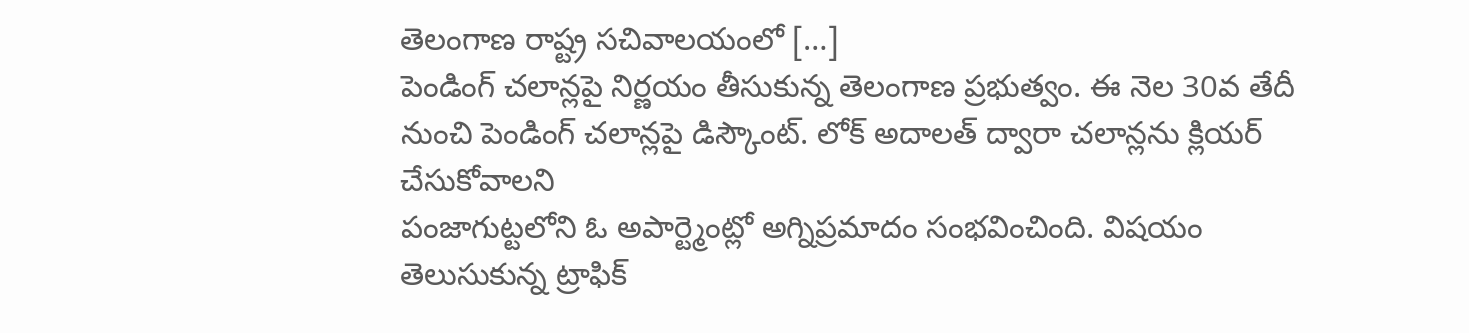తెలంగాణ రాష్ట్ర సచివాలయంలో […]
పెండింగ్ చలాన్లపై నిర్ణయం తీసుకున్న తెలంగాణ ప్రభుత్వం. ఈ నెల 30వ తేదీ నుంచి పెండింగ్ చలాన్లపై డిస్కౌంట్. లోక్ అదాలత్ ద్వారా చలాన్లను క్లియర్ చేసుకోవాలని
పంజాగుట్టలోని ఓ అపార్ట్మెంట్లో అగ్నిప్రమాదం సంభవించింది. విషయం తెలుసుకున్న ట్రాఫిక్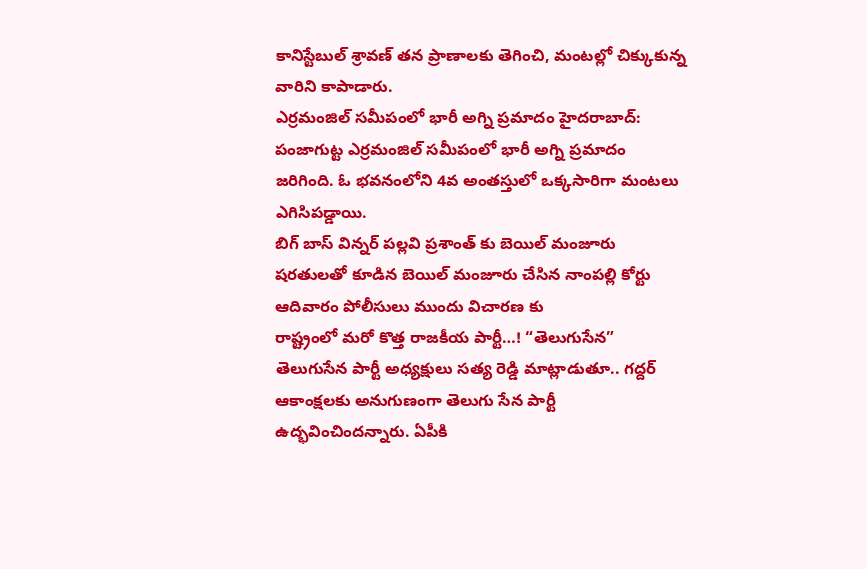కానిస్టేబుల్ శ్రావణ్ తన ప్రాణాలకు తెగించి, మంటల్లో చిక్కుకున్న వారిని కాపాడారు.
ఎర్రమంజిల్ సమీపంలో భారీ అగ్ని ప్రమాదం హైదరాబాద్: పంజాగుట్ట ఎర్రమంజిల్ సమీపంలో భారీ అగ్ని ప్రమాదం జరిగింది. ఓ భవనంలోని 4వ అంతస్తులో ఒక్కసారిగా మంటలు ఎగిసిపడ్డాయి.
బిగ్ బాస్ విన్నర్ పల్లవి ప్రశాంత్ కు బెయిల్ మంజూరు షరతులతో కూడిన బెయిల్ మంజూరు చేసిన నాంపల్లి కోర్టు ఆదివారం పోలీసులు ముందు విచారణ కు
రాష్ట్రంలో మరో కొత్త రాజకీయ పార్టీ…! “తెలుగుసేన” తెలుగుసేన పార్టీ అధ్యక్షులు సత్య రెడ్డి మాట్లాడుతూ.. గద్దర్ ఆకాంక్షలకు అనుగుణంగా తెలుగు సేన పార్టీ ఉద్భవించిందన్నారు. ఏపీకి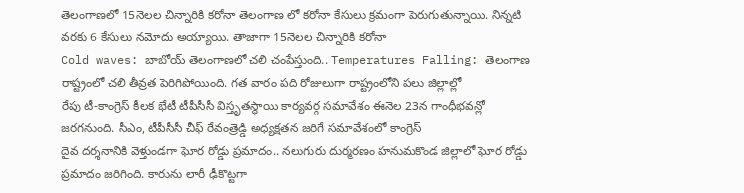తెలంగాణలో 15నెలల చిన్నారికి కరోనా తెలంగాణ లో కరోనా కేసులు క్రమంగా పెరుగుతున్నాయి. నిన్నటి వరకు 6 కేసులు నమోదు అయ్యాయి. తాజాగా 15నెలల చిన్నారికి కరోనా
Cold waves: బాబోయ్ తెలంగాణలో చలి చంపేస్తుంది.. Temperatures Falling: తెలంగాణ రాష్ట్రంలో చలి తీవ్రత పెరిగిపోయింది. గత వారం పది రోజులుగా రాష్ట్రంలోని పలు జిల్లాల్లో
రేపు టీ-కాంగ్రెస్ కీలక భేటీ టీపీసీసీ విస్తృతస్థాయి కార్యవర్గ సమావేశం ఈనెల 23న గాంధీభవన్లో జరగనుంది. సీఎం, టీపీసీసీ చీఫ్ రేవంత్రెడ్డి అధ్యక్షతన జరిగే సమావేశంలో కాంగ్రెస్
దైవ దర్శనానికి వెళ్తుండగా ఘోర రోడ్డు ప్రమాదం.. నలుగురు దుర్మరణం హనుమకొండ జిల్లాలో ఘోర రోడ్డు ప్రమాదం జరిగింది. కారును లారీ ఢీకొట్టగా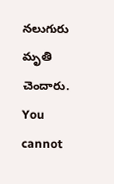నలుగురు మృతి చెందారు.
You cannot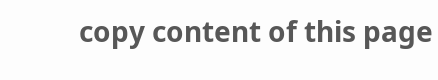copy content of this page